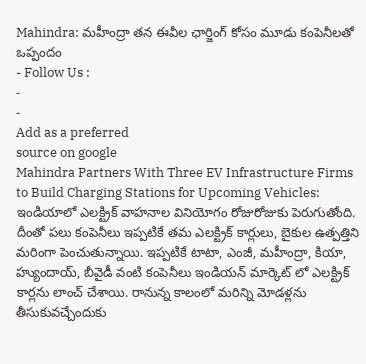Mahindra: మహీంద్రా తన ఈవీల ఛార్జింగ్ కోసం మూడు కంపెనీలతో ఒప్పందం
- Follow Us :
-
-
Add as a preferred
source on google
Mahindra Partners With Three EV Infrastructure Firms to Build Charging Stations for Upcoming Vehicles: ఇండియాలో ఎలక్ట్రిక్ వాహనాల వినియోగం రోజురోజుకు పెరుగుతోంది. దీంతో పలు కంపెనీలు ఇప్పటికే తమ ఎలక్ట్రిక్ కార్లులు, బైకుల ఉత్పత్తిని మరింగా పెంచుతున్నాయి. ఇప్పటికే టాటా, ఎంజీ, మహీంద్రా, కియా, హ్యుందాయ్, బీవైడీ వంటి కంపెనీలు ఇండియన్ మార్కెట్ లో ఎలక్ట్రిక్ కార్లను లాంచ్ చేశాయి. రానున్న కాలంలో మరిన్ని మోడళ్లను తీసుకువచ్చేందుకు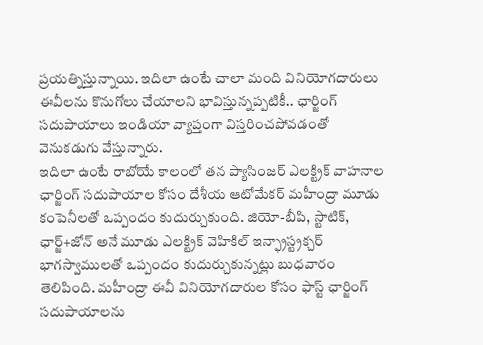ప్రయత్నిస్తున్నాయి. ఇదిలా ఉంటే చాలా మంది వినియోగదారులు ఈవీలను కొనుగోలు చేయాలని భావిస్తున్నప్పటికీ.. ఛార్జింగ్ సదుపాయాలు ఇండియా వ్యాప్తంగా విస్తరించపోవడంతో వెనుకడుగు వేస్తున్నారు.
ఇదిలా ఉంటే రాబోయే కాలంలో తన ప్యాసింజర్ ఎలక్ట్రిక్ వాహనాల ఛార్జింగ్ సదుపాయాల కోసం దేశీయ ఆటోమేకర్ మహీంద్రా మూడు కంపెనీలతో ఒప్పందం కుదుర్చుకుంది. జియో-బీపి, స్టాటిక్, ఛార్జ్+జోన్ అనే మూడు ఎలక్ట్రిక్ వెహికిల్ ఇన్ఫ్రాస్ట్రక్చర్ భాగస్వాములతో ఒప్పందం కుదుర్చుకున్నట్లు బుధవారం తెలిపింది. మహీంద్రా ఈవీ వినియోగదారుల కోసం ఫాస్ట్ ఛార్జింగ్ సదుపాయాలను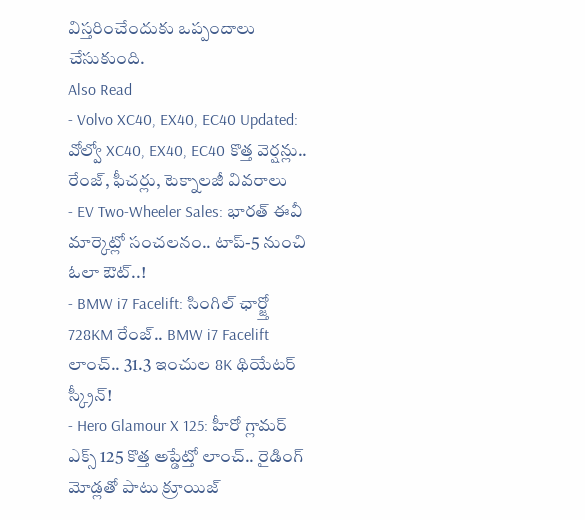విస్తరించేందుకు ఒప్పందాలు చేసుకుంది.
Also Read
- Volvo XC40, EX40, EC40 Updated: వోల్వో XC40, EX40, EC40 కొత్త వెర్షన్లు.. రేంజ్, ఫీచర్లు, టెక్నాలజీ వివరాలు
- EV Two-Wheeler Sales: భారత్ ఈవీ మార్కెట్లో సంచలనం.. టాప్-5 నుంచి ఓలా ఔట్..!
- BMW i7 Facelift: సింగిల్ ఛార్జ్తో 728KM రేంజ్.. BMW i7 Facelift లాంచ్.. 31.3 ఇంచుల 8K థియేటర్ స్క్రీన్!
- Hero Glamour X 125: హీరో గ్లామర్ ఎక్స్ 125 కొత్త అప్డేట్తో లాంచ్.. రైడింగ్ మోడ్లతో పాటు క్రూయిజ్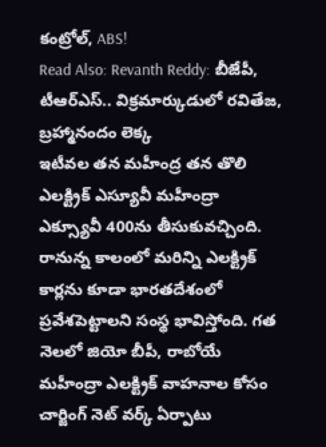కంట్రోల్, ABS!
Read Also: Revanth Reddy: బీజేపీ, టీఆర్ఎస్.. విక్రమార్కుడులో రవితేజ, బ్రహ్మానందం లెక్క
ఇటీవల తన మహీంద్ర తన తొలి ఎలక్ట్రిక్ ఎస్యూవీ మహీంద్రా ఎక్స్యూవీ 400ను తీసుకువచ్చింది. రానున్న కాలంలో మరిన్ని ఎలక్ట్రిక్ కార్లను కూడా భారతదేశంలో ప్రవేశపెట్టాలని సంస్థ భావిస్తోంది. గత నెలలో జియో బీపీ, రాబోయే మహీంద్రా ఎలక్ట్రిక్ వాహనాల కోసం చార్జింగ్ నెట్ వర్క్ ఏర్పాటు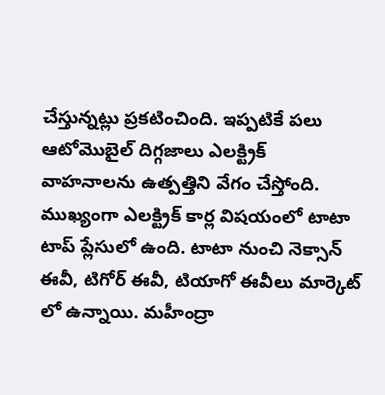చేస్తున్నట్లు ప్రకటించింది. ఇప్పటికే పలు ఆటోమొబైల్ దిగ్గజాలు ఎలక్ట్రిక్ వాహనాలను ఉత్పత్తిని వేగం చేస్తోంది. ముఖ్యంగా ఎలక్ట్రిక్ కార్ల విషయంలో టాటా టాప్ ప్లేసులో ఉంది. టాటా నుంచి నెక్సాన్ ఈవీ, టిగోర్ ఈవీ, టియాగో ఈవీలు మార్కెట్ లో ఉన్నాయి. మహీంద్రా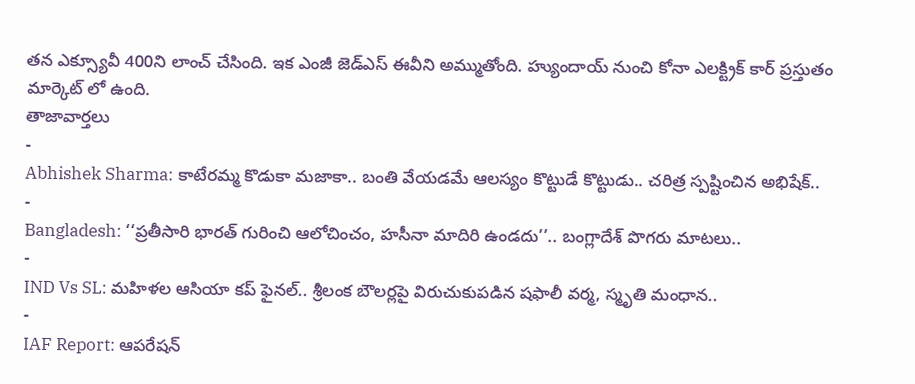తన ఎక్స్యూవీ 400ని లాంచ్ చేసింది. ఇక ఎంజీ జెడ్ఎస్ ఈవీని అమ్ముతోంది. హ్యుందాయ్ నుంచి కోనా ఎలక్ట్రిక్ కార్ ప్రస్తుతం మార్కెట్ లో ఉంది.
తాజావార్తలు
-
Abhishek Sharma: కాటేరమ్మ కొడుకా మజాకా.. బంతి వేయడమే ఆలస్యం కొట్టుడే కొట్టుడు.. చరిత్ర స్పష్టించిన అభిషేక్..
-
Bangladesh: ‘‘ప్రతీసారి భారత్ గురించి ఆలోచించం, హసీనా మాదిరి ఉండదు’’.. బంగ్లాదేశ్ పొగరు మాటలు..
-
IND Vs SL: మహిళల ఆసియా కప్ ఫైనల్.. శ్రీలంక బౌలర్లపై విరుచుకుపడిన షఫాలీ వర్మ, స్మృతి మంధాన..
-
IAF Report: ఆపరేషన్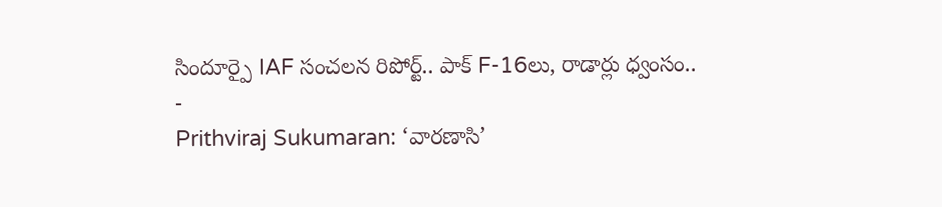సిందూర్పై IAF సంచలన రిపోర్ట్.. పాక్ F-16లు, రాడార్లు ధ్వంసం..
-
Prithviraj Sukumaran: ‘వారణాసి’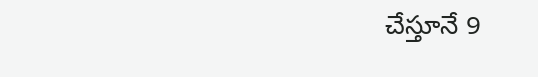చేస్తూనే 9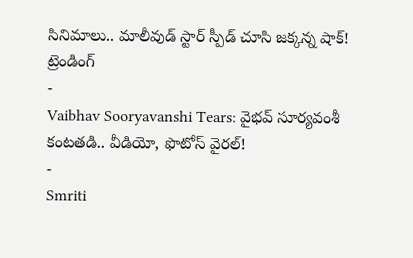సినిమాలు.. మాలీవుడ్ స్టార్ స్పీడ్ చూసి జక్కన్న షాక్!
ట్రెండింగ్
-
Vaibhav Sooryavanshi Tears: వైభవ్ సూర్యవంశీ కంటతడి.. వీడియో, ఫొటోస్ వైరల్!
-
Smriti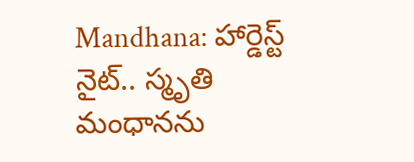Mandhana: హార్డెస్ట్ నైట్.. స్మృతి మంధానను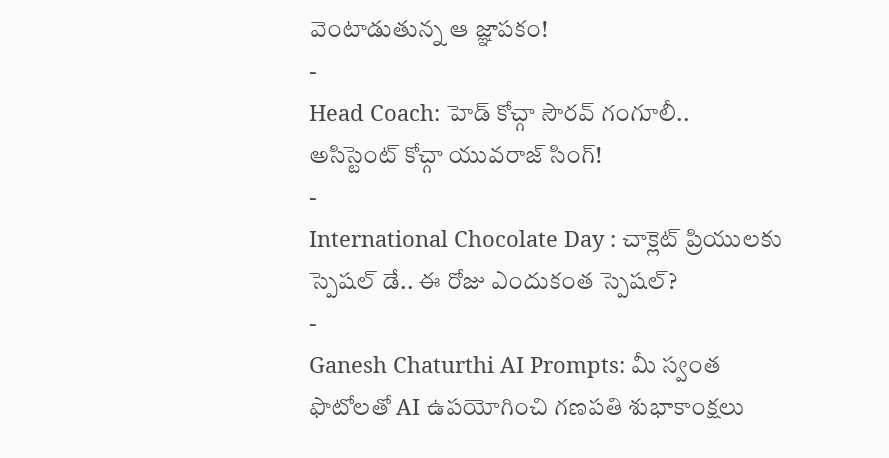వెంటాడుతున్న ఆ జ్ఞాపకం!
-
Head Coach: హెడ్ కోచ్గా సౌరవ్ గంగూలీ.. అసిస్టెంట్ కోచ్గా యువరాజ్ సింగ్!
-
International Chocolate Day : చాక్లెట్ ప్రియులకు స్పెషల్ డే.. ఈ రోజు ఎందుకంత స్పెషల్?
-
Ganesh Chaturthi AI Prompts: మీ స్వంత ఫొటోలతో AI ఉపయోగించి గణపతి శుభాకాంక్షలు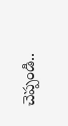చెప్పండి..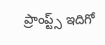ప్రాంప్ట్స్ ఇదిగో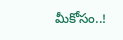మీకోసం..!